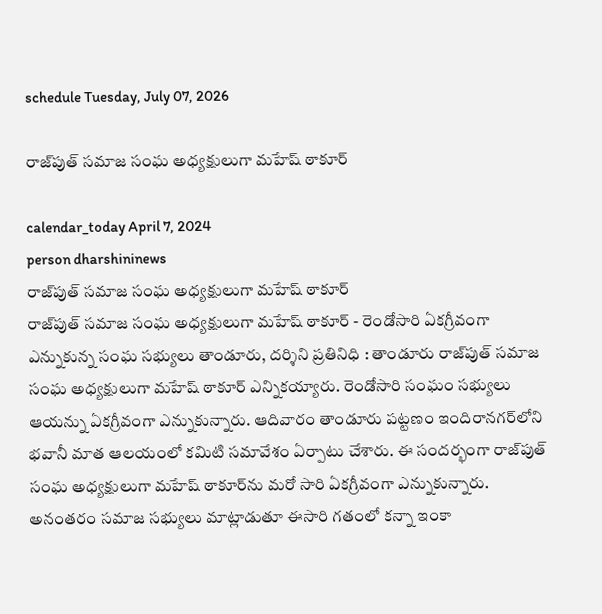schedule Tuesday, July 07, 2026

రాజ్‌పుత్‌ సమాజ సంఘ అధ్యక్షులుగా మహేష్‌ ఠాకూర్‌

calendar_today April 7, 2024
person dharshininews
రాజ్‌పుత్‌ సమాజ సంఘ అధ్యక్షులుగా మహేష్‌ ఠాకూర్‌
రాజ్‌పుత్‌ సమాజ సంఘ అధ్యక్షులుగా మహేష్‌ ఠాకూర్‌ - రెండోసారి ఏకగ్రీవంగా ఎన్నుకున్న సంఘ సభ్యులు తాండూరు, దర్శిని ప్రతినిధి : తాండూరు రాజ్‌పుత్‌ సమాజ సంఘ అధ్యక్షులుగా మహేష్‌ ఠాకూర్ ఎన్నికయ్యారు. రెండోసారి సంఘం సభ్యులు ఆయన్ను ఏకగ్రీవంగా ఎన్నుకున్నారు. ఆదివారం తాండూరు పట్టణం ఇందిరానగర్‌లోని భవానీ మాత ఆలయంలో కమిటి సమావేశం ఏర్పాటు చేశారు. ఈ సందర్భంగా రాజ్‌పుత్‌ సంఘ అధ్యక్షులుగా మహేష్ ఠాకూర్‌ను మరో సారి ఏకగ్రీవంగా ఎన్నుకున్నారు. అనంతరం సమాజ సభ్యులు మాట్లాడుతూ ఈసారి గతంలో కన్నా ఇంకా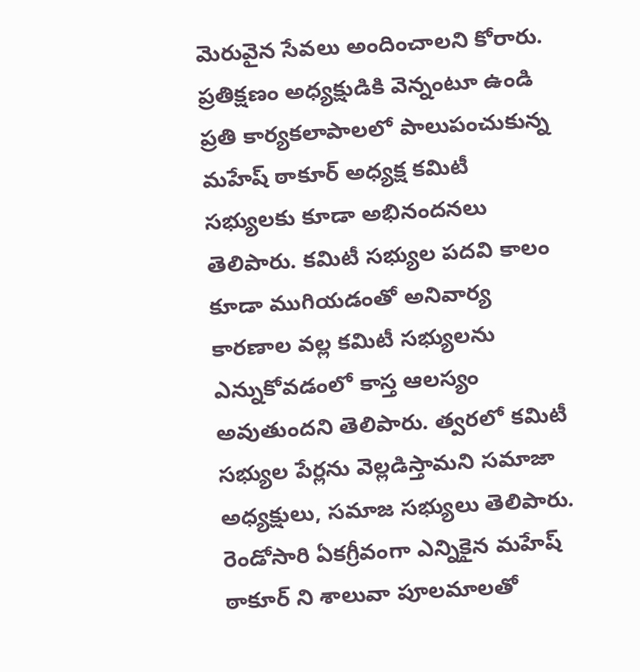మెరువైన సేవలు అందించాలని కోరారు. ప్రతిక్షణం అధ్యక్షుడికి వెన్నంటూ ఉండి ప్రతి కార్యకలాపాలలో పాలుపంచుకున్న మహేష్ ఠాకూర్ అధ్యక్ష కమిటీ సభ్యులకు కూడా అభినందనలు తెలిపారు. కమిటీ సభ్యుల పదవి కాలం కూడా ముగియడంతో అనివార్య కారణాల వల్ల కమిటీ సభ్యులను ఎన్నుకోవడంలో కాస్త ఆలస్యం అవుతుందని తెలిపారు. త్వరలో కమిటీ సభ్యుల పేర్లను వెల్లడిస్తామని సమాజా అధ్యక్షులు, సమాజ సభ్యులు తెలిపారు. రెండోసారి ఏకగ్రీవంగా ఎన్నికైన మహేష్ ఠాకూర్ ని శాలువా పూలమాలతో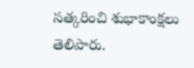సత్కరించి శుభాకాంక్షలు తెలిపారు.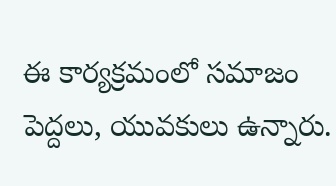ఈ కార్యక్రమంలో సమాజం పెద్దలు, యువకులు ఉన్నారు.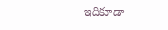ఇదికూడా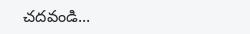చదవండి...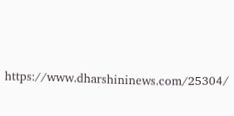https://www.dharshininews.com/25304/